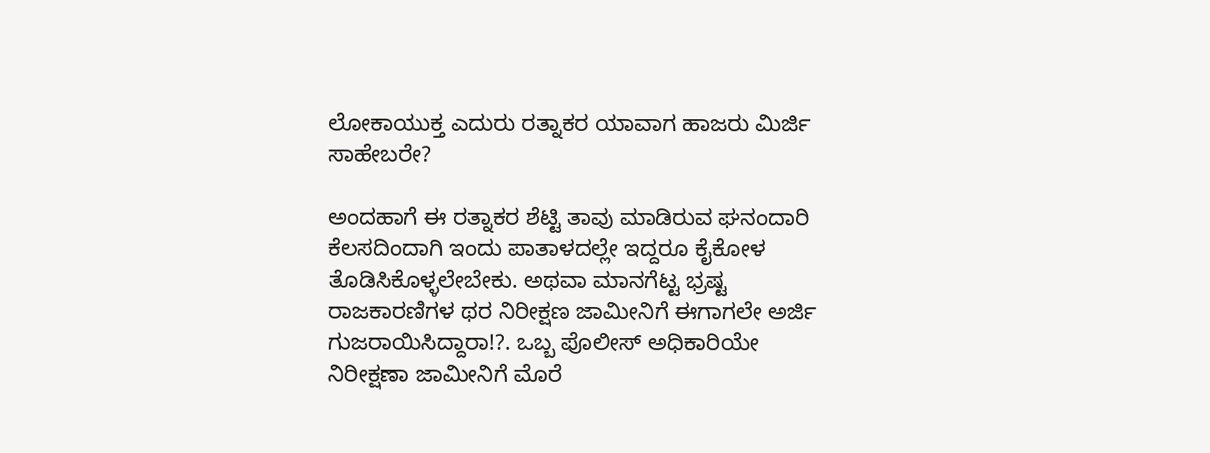ಲೋಕಾಯುಕ್ತ ಎದುರು ರತ್ನಾಕರ ಯಾವಾಗ ಹಾಜರು ಮಿರ್ಜಿ ಸಾಹೇಬರೇ?

ಅಂದಹಾಗೆ ಈ ರತ್ನಾಕರ ಶೆಟ್ಟಿ ತಾವು ಮಾಡಿರುವ ಘನಂದಾರಿ ಕೆಲಸದಿಂದಾಗಿ ಇಂದು ಪಾತಾಳದಲ್ಲೇ ಇದ್ದರೂ ಕೈಕೋಳ ತೊಡಿಸಿಕೊಳ್ಳಲೇಬೇಕು. ಅಥವಾ ಮಾನಗೆಟ್ಟ ಭ್ರಷ್ಟ ರಾಜಕಾರಣಿಗಳ ಥರ ನಿರೀಕ್ಷಣ ಜಾಮೀನಿಗೆ ಈಗಾಗಲೇ ಅರ್ಜಿ ಗುಜರಾಯಿಸಿದ್ದಾರಾ!?. ಒಬ್ಬ ಪೊಲೀಸ್ ಅಧಿಕಾರಿಯೇ ನಿರೀಕ್ಷಣಾ ಜಾಮೀನಿಗೆ ಮೊರೆ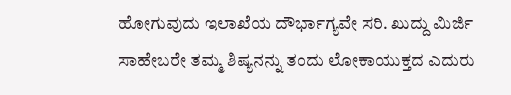ಹೋಗುವುದು ಇಲಾಖೆಯ ದೌರ್ಭಾಗ್ಯವೇ ಸರಿ. ಖುದ್ದು ಮಿರ್ಜಿ ಸಾಹೇಬರೇ ತಮ್ಮ ಶಿಷ್ಯನನ್ನು ತಂದು ಲೋಕಾಯುಕ್ತದ ಎದುರು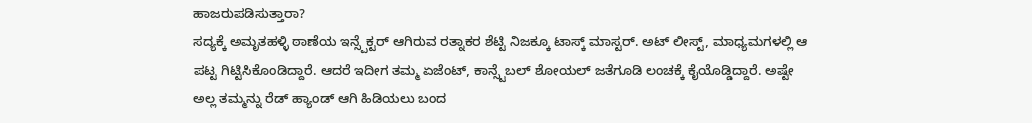ಹಾಜರುಪಡಿಸುತ್ತಾರಾ?
ಸದ್ಯಕ್ಕೆ ಅಮೃತಹಳ್ಳಿ ಠಾಣೆಯ ಇನ್ಸ್ಪೆಕ್ಟರ್ ಆಗಿರುವ ರತ್ನಾಕರ ಶೆಟ್ಟಿ ನಿಜಕ್ಕೂ ಟಾಸ್ಕ್ ಮಾಸ್ಟರ್. ಅಟ್ ಲೀಸ್ಟ್, ಮಾಧ್ಯಮಗಳಲ್ಲಿ ಆ ಪಟ್ಟ ಗಿಟ್ಟಿಸಿಕೊಂಡಿದ್ದಾರೆ. ಆದರೆ ಇದೀಗ ತಮ್ಮ ಏಜೆಂಟ್, ಕಾನ್ಸ್ಟೆಬಲ್ ಶೋಯಲ್ ಜತೆಗೂಡಿ ಲಂಚಕ್ಕೆ ಕೈಯೊಡ್ಡಿದ್ದಾರೆ. ಅಷ್ಟೇ ಅಲ್ಲ ತಮ್ಮನ್ನು ರೆಡ್ ಹ್ಯಾಂಡ್ ಆಗಿ ಹಿಡಿಯಲು ಬಂದ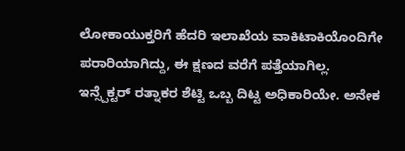ಲೋಕಾಯುಕ್ತರಿಗೆ ಹೆದರಿ ಇಲಾಖೆಯ ವಾಕಿಟಾಕಿಯೊಂದಿಗೇ ಪರಾರಿಯಾಗಿದ್ದು, ಈ ಕ್ಷಣದ ವರೆಗೆ ಪತ್ತೆಯಾಗಿಲ್ಲ.
ಇನ್ಸ್ಪೆಕ್ಟರ್ ರತ್ನಾಕರ ಶೆಟ್ಟಿ ಒಬ್ಬ ದಿಟ್ಟ ಅಧಿಕಾರಿಯೇ. ಅನೇಕ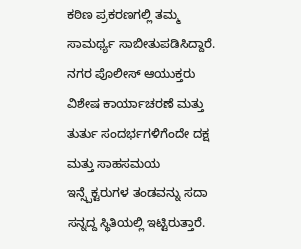ಕಠಿಣ ಪ್ರಕರಣಗಲ್ಲಿ ತಮ್ಮ ಸಾಮರ್ಥ್ಯ ಸಾಬೀತುಪಡಿಸಿದ್ದಾರೆ. ನಗರ ಪೊಲೀಸ್ ಆಯುಕ್ತರು ವಿಶೇಷ ಕಾರ್ಯಾಚರಣೆ ಮತ್ತು ತುರ್ತು ಸಂದರ್ಭಗಳಿಗೆಂದೇ ದಕ್ಷ ಮತ್ತು ಸಾಹಸಮಯ ಇನ್ಸ್ಪೆಕ್ಟರುಗಳ ತಂಡವನ್ನು ಸದಾ ಸನ್ನದ್ದ ಸ್ಥಿತಿಯಲ್ಲಿ ಇಟ್ಟಿರುತ್ತಾರೆ.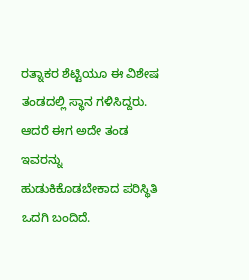ರತ್ನಾಕರ ಶೆಟ್ಟಿಯೂ ಈ ವಿಶೇಷ ತಂಡದಲ್ಲಿ ಸ್ಥಾನ ಗಳಿಸಿದ್ದರು. ಆದರೆ ಈಗ ಅದೇ ತಂಡ ಇವರನ್ನು ಹುಡುಕಿಕೊಡಬೇಕಾದ ಪರಿಸ್ಥಿತಿ ಒದಗಿ ಬಂದಿದೆ.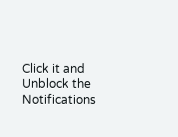Click it and Unblock the Notifications